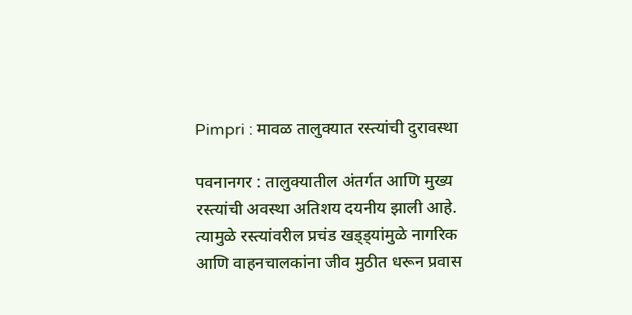Pimpri : मावळ तालुक्यात रस्त्यांची दुरावस्था

पवनानगर : तालुक्यातील अंतर्गत आणि मुख्य रस्त्यांची अवस्था अतिशय दयनीय झाली आहे. त्यामुळे रस्त्यांवरील प्रचंड खड्ड्यांमुळे नागरिक आणि वाहनचालकांना जीव मुठीत धरून प्रवास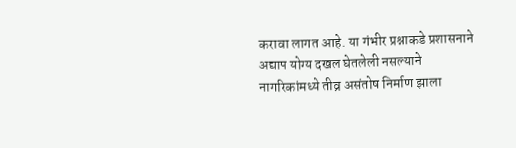करावा लागत आहे. या गंभीर प्रश्नाकडे प्रशासनाने अद्याप योग्य दखल घेतलेली नसल्याने नागरिकांमध्ये तीव्र असंतोष निर्माण झाला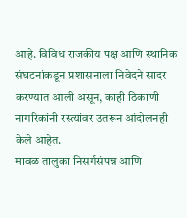आहे. विविध राजकीय पक्ष आणि स्थानिक संघटनांकडून प्रशासनाला निवेदने सादर करण्यात आली असून, काही ठिकाणी नागरिकांनी रस्त्यांवर उतरून आंदोलनही केले आहेत.
मावळ तालुका निसर्गसंपन्न आणि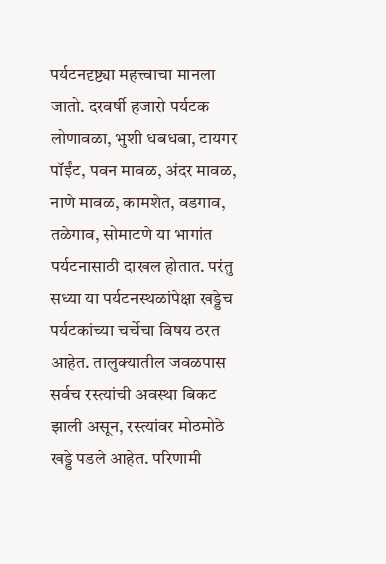पर्यटनदृष्ट्या महत्त्वाचा मानला जातो. दरवर्षी हजारो पर्यटक लोणावळा, भुशी धबधबा, टायगर पॉईंट, पवन मावळ, अंदर मावळ, नाणे मावळ, कामशेत, वडगाव, तळेगाव, सोमाटणे या भागांत पर्यटनासाठी दाखल होतात. परंतु सध्या या पर्यटनस्थळांपेक्षा खड्डेच पर्यटकांच्या चर्चेचा विषय ठरत आहेत. तालुक्यातील जवळपास सर्वच रस्त्यांची अवस्था बिकट झाली असून, रस्त्यांवर मोठमोठे खड्डे पडले आहेत. परिणामी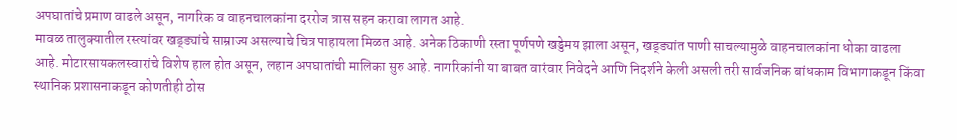अपघातांचे प्रमाण वाढले असून, नागरिक व वाहनचालकांना दररोज त्रास सहन करावा लागत आहे.
मावळ तालुक्यातील रस्त्यांवर खड्ड्यांचे साम्राज्य असल्याचे चित्र पाहायला मिळत आहे. अनेक ठिकाणी रस्ता पूर्णपणे खड्डेमय झाला असून, खड्ड्यांत पाणी साचल्यामुळे वाहनचालकांना धोका वाढला आहे. मोटारसायकलस्वारांचे विशेष हाल होत असून, लहान अपघातांची मालिका सुरु आहे. नागरिकांनी या बाबत वारंवार निवेदने आणि निदर्शने केली असली तरी सार्वजनिक बांधकाम विभागाकडून किंवा स्थानिक प्रशासनाकडून कोणतीही ठोस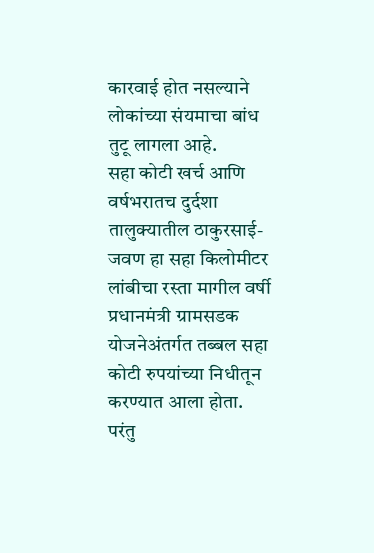कारवाई होत नसल्याने लोकांच्या संयमाचा बांध तुटू लागला आहे.
सहा कोटी खर्च आणि वर्षभरातच दुर्दशा
तालुक्यातील ठाकुरसाई-जवण हा सहा किलोमीटर लांबीचा रस्ता मागील वर्षी प्रधानमंत्री ग्रामसडक योजनेअंतर्गत तब्बल सहा कोटी रुपयांच्या निधीतून करण्यात आला होता. परंतु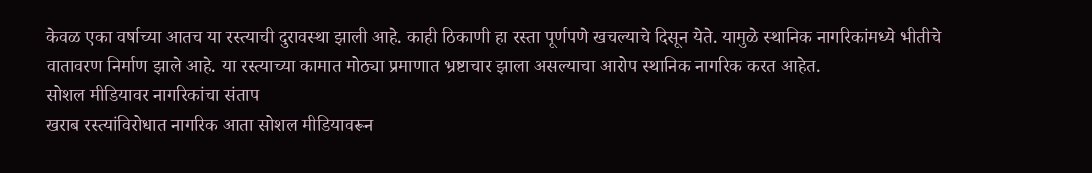केवळ एका वर्षाच्या आतच या रस्त्याची दुरावस्था झाली आहे. काही ठिकाणी हा रस्ता पूर्णपणे खचल्याचे दिसून येते. यामुळे स्थानिक नागरिकांमध्ये भीतीचे वातावरण निर्माण झाले आहे. या रस्त्याच्या कामात मोठ्या प्रमाणात भ्रष्टाचार झाला असल्याचा आरोप स्थानिक नागरिक करत आहेत.
सोशल मीडियावर नागरिकांचा संताप
खराब रस्त्यांविरोधात नागरिक आता सोशल मीडियावरून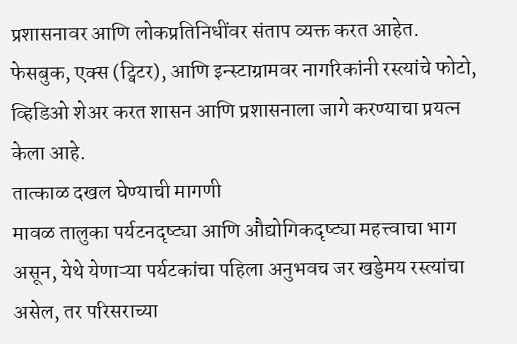प्रशासनावर आणि लोकप्रतिनिधींवर संताप व्यक्त करत आहेत. फेसबुक, एक्स (ट्विटर), आणि इन्स्टाग्रामवर नागरिकांनी रस्त्यांचे फोटो, व्हिडिओ शेअर करत शासन आणि प्रशासनाला जागे करण्याचा प्रयत्न केला आहे.
तात्काळ दखल घेण्याची मागणी
मावळ तालुका पर्यटनदृष्ट्या आणि औद्योगिकदृष्ट्या महत्त्वाचा भाग असून, येथे येणाऱ्या पर्यटकांचा पहिला अनुभवच जर खड्डेमय रस्त्यांचा असेल, तर परिसराच्या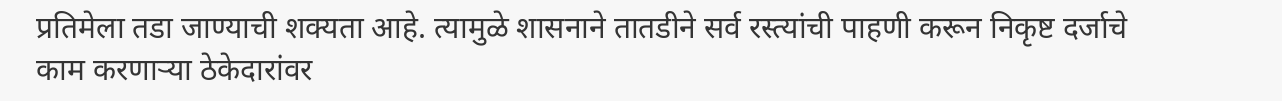प्रतिमेला तडा जाण्याची शक्यता आहे. त्यामुळे शासनाने तातडीने सर्व रस्त्यांची पाहणी करून निकृष्ट दर्जाचे काम करणाऱ्या ठेकेदारांवर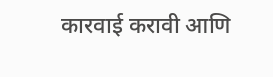कारवाई करावी आणि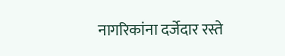नागरिकांना दर्जेदार रस्ते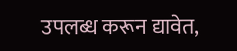उपलब्ध करून द्यावेत,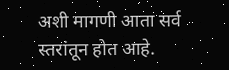अशी मागणी आता सर्व स्तरांतून होत आहे.